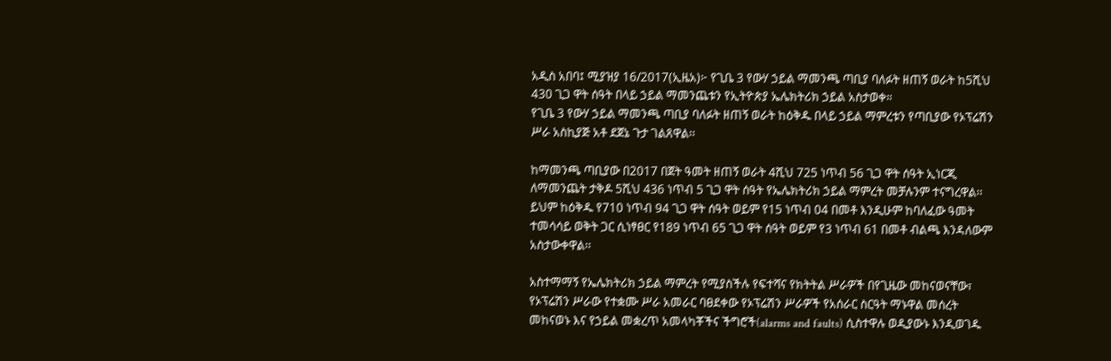አዲስ አበባ፤ ሚያዝያ 16/2017(ኢዜአ)፦ የጊቤ 3 የውሃ ኃይል ማመንጫ ጣቢያ ባለፉት ዘጠኝ ወራት ከ5ሺህ 430 ጊጋ ዋት ሰዓት በላይ ኃይል ማመንጨቱን የኢትዮጵያ ኤሌክትሪክ ኃይል አስታወቀ።
የጊቤ 3 የውሃ ኃይል ማመንጫ ጣቢያ ባለፉት ዘጠኝ ወራት ከዕቅዱ በላይ ኃይል ማምረቱን የጣቢያው የኦፕሬሽን ሥራ አስኪያጅ አቶ ደጀኔ ጉታ ገልጸዋል፡፡

ከማመንጫ ጣቢያው በ2017 በጀት ዓመት ዘጠኝ ወራት 4ሺህ 725 ነጥብ 56 ጊጋ ዋት ሰዓት ኢነርጂ ለማመንጨት ታቅዶ 5ሺህ 436 ነጥብ 5 ጊጋ ዋት ሰዓት የኤሌክትሪክ ኃይል ማምረት መቻሉንም ተናግረዋል፡፡
ይህም ከዕቅዱ የ710 ነጥብ 94 ጊጋ ዋት ሰዓት ወይም የ15 ነጥብ 04 በመቶ እንዲሁም ከባለፈው ዓመት ተመሳሳይ ወቅት ጋር ሲነፃፀር የ189 ነጥብ 65 ጊጋ ዋት ሰዓት ወይም የ3 ነጥብ 61 በመቶ ብልጫ እንዳለውም አስታውቀዋል፡፡

አስተማማኝ የኤሌክትሪክ ኃይል ማምረት የሚያስችሉ የፍተሻና የክትትል ሥራዎች በየጊዜው መከናወናቸው፣ የኦፕሬሽን ሥራው የተቋሙ ሥራ አመራር ባፀደቀው የኦፕሬሽን ሥራዎች የአሰራር ስርዓት ማኑዋል መሰረት መከናወኑ እና የኃይል መቋረጥ አመላካቾችና ችግሮች(alarms and faults) ሲስተዋሉ ወዲያውኑ እንዲወገዱ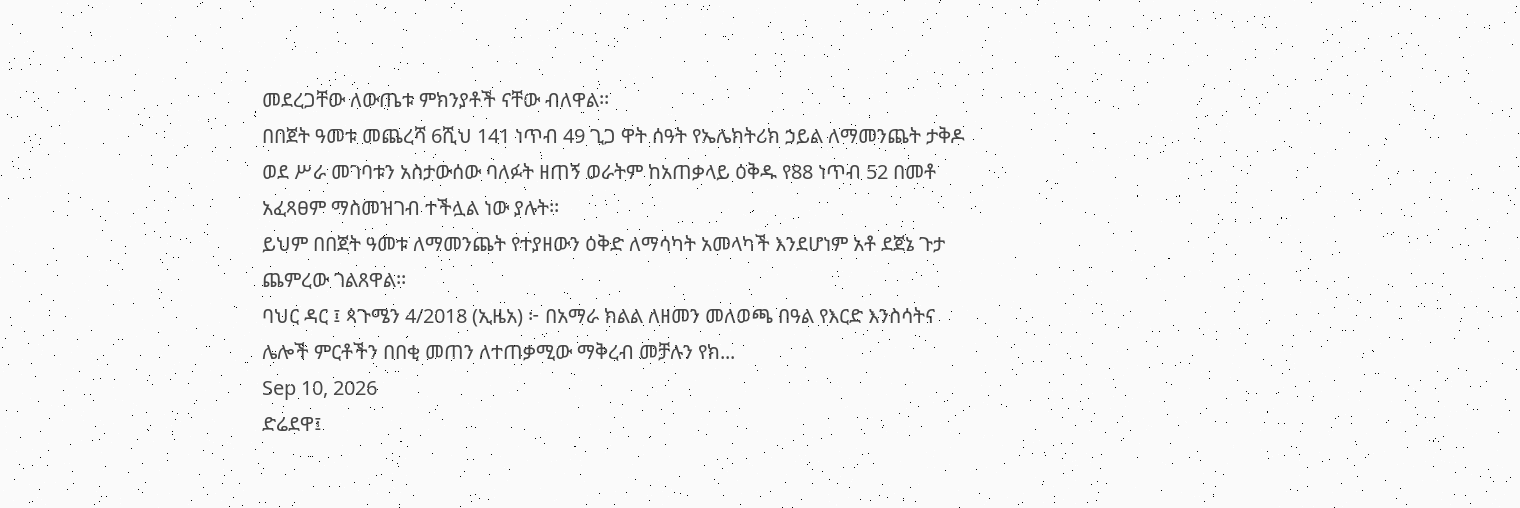መደረጋቸው ለውጤቱ ምክንያቶች ናቸው ብለዋል፡፡
በበጀት ዓመቱ መጨረሻ 6ሺህ 141 ነጥብ 49 ጊጋ ዋት ሰዓት የኤሌክትሪክ ኃይል ለማመንጨት ታቅዶ ወደ ሥራ መገባቱን አስታውሰው ባለፉት ዘጠኝ ወራትም ከአጠቃላይ ዕቅዱ የ88 ነጥብ 52 በመቶ አፈጻፀም ማስመዝገብ ተችሏል ነው ያሉት፡፡
ይህም በበጀት ዓመቱ ለማመንጨት የተያዘውን ዕቅድ ለማሳካት አመላካች እንደሆነም አቶ ደጀኔ ጉታ ጨምረው ገልጸዋል፡፡
ባህር ዳር ፤ ጳጉሜን 4/2018 (ኢዜአ) ፦ በአማራ ክልል ለዘመን መለወጫ በዓል የእርድ እንስሳትና ሌሎች ምርቶችን በበቂ መጠን ለተጠቃሚው ማቅረብ መቻሉን የክ...
Sep 10, 2026
ድሬደዋ፤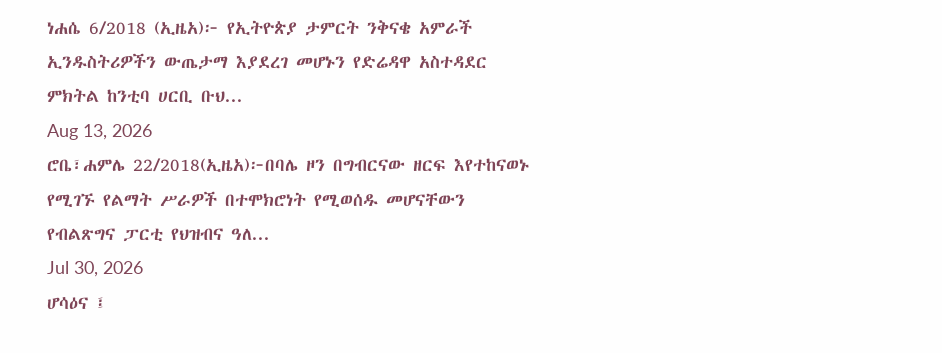ነሐሴ 6/2018 (ኢዜአ)፦ የኢትዮጵያ ታምርት ንቅናቄ አምራች ኢንዱስትሪዎችን ውጤታማ እያደረገ መሆኑን የድሬዳዋ አስተዳደር ምክትል ከንቲባ ሀርቢ ቡህ...
Aug 13, 2026
ሮቤ፣ሐምሌ 22/2018(ኢዜአ)፦በባሌ ዞን በግብርናው ዘርፍ እየተከናወኑ የሚገኙ የልማት ሥራዎች በተሞክሮነት የሚወሰዱ መሆናቸውን የብልጽግና ፓርቲ የህዝብና ዓለ...
Jul 30, 2026
ሆሳዕና ፤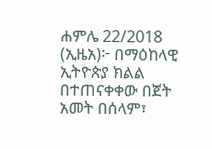ሐምሌ 22/2018 (ኢዜአ)፦ በማዕከላዊ ኢትዮጵያ ክልል በተጠናቀቀው በጀት አመት በሰላም፣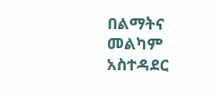በልማትና መልካም አስተዳደር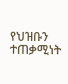የህዝቡን ተጠቃሚነት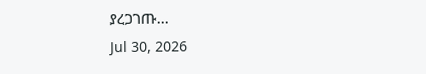ያረጋገጡ...
Jul 30, 2026